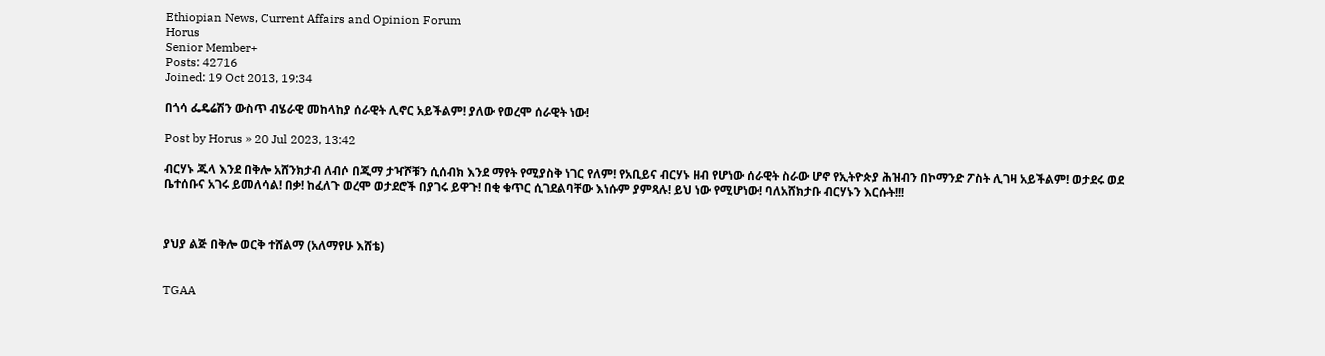Ethiopian News, Current Affairs and Opinion Forum
Horus
Senior Member+
Posts: 42716
Joined: 19 Oct 2013, 19:34

በጎሳ ፌዴሬሽን ውስጥ ብሄራዊ መከላከያ ሰራዊት ሊኖር አይችልም! ያለው የወረሞ ሰራዊት ነው!

Post by Horus » 20 Jul 2023, 13:42

ብርሃኑ ጁላ እንደ በቅሎ አሸንክታብ ለብሶ በጂማ ታዣሾቹን ሲሰብክ እንደ ማየት የሚያስቅ ነገር የለም! የአቢይና ብርሃኑ ዘብ የሆነው ሰራዊት ስራው ሆኖ የኢትዮጵያ ሕዝብን በኮማንድ ፖስት ሊገዛ አይችልም! ወታደሩ ወደ ቤተሰቡና አገሩ ይመለሳል! በቃ! ከፈለጉ ወረሞ ወታደሮች በያገሩ ይዋጉ! በቂ ቁጥር ሲገደልባቸው እነሱም ያምጻሉ! ይህ ነው የሚሆነው! ባለአሸክታቡ ብርሃኑን እርሱት!!!



ያህያ ልጅ በቅሎ ወርቅ ተሸልማ (አለማየሁ እሸቴ)


TGAA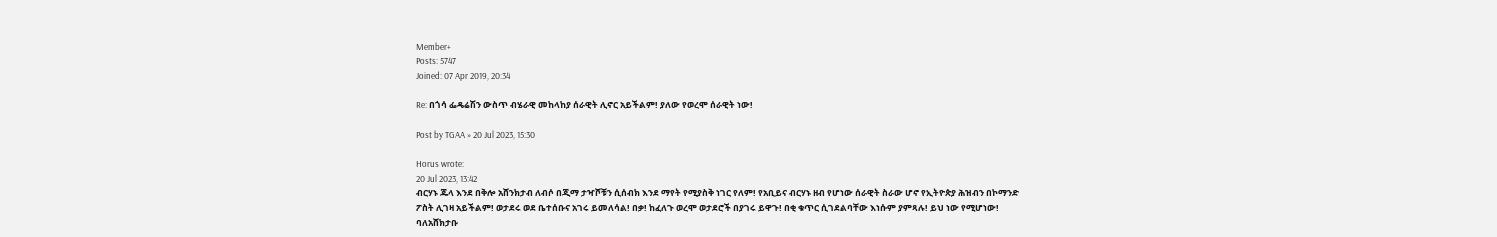Member+
Posts: 5747
Joined: 07 Apr 2019, 20:34

Re: በጎሳ ፌዴሬሽን ውስጥ ብሄራዊ መከላከያ ሰራዊት ሊኖር አይችልም! ያለው የወረሞ ሰራዊት ነው!

Post by TGAA » 20 Jul 2023, 15:30

Horus wrote:
20 Jul 2023, 13:42
ብርሃኑ ጁላ እንደ በቅሎ አሸንክታብ ለብሶ በጂማ ታዣሾቹን ሲሰብክ እንደ ማየት የሚያስቅ ነገር የለም! የአቢይና ብርሃኑ ዘብ የሆነው ሰራዊት ስራው ሆኖ የኢትዮጵያ ሕዝብን በኮማንድ ፖስት ሊገዛ አይችልም! ወታደሩ ወደ ቤተሰቡና አገሩ ይመለሳል! በቃ! ከፈለጉ ወረሞ ወታደሮች በያገሩ ይዋጉ! በቂ ቁጥር ሲገደልባቸው እነሱም ያምጻሉ! ይህ ነው የሚሆነው! ባለአሸክታቡ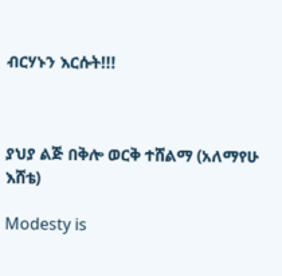ብርሃኑን እርሱት!!!



ያህያ ልጅ በቅሎ ወርቅ ተሸልማ (አለማየሁ እሸቴ)

Modesty is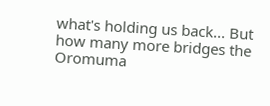what's holding us back... But how many more bridges the Oromuma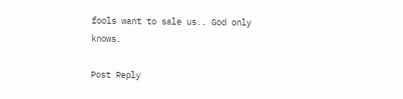fools want to sale us.. God only knows.

Post Reply